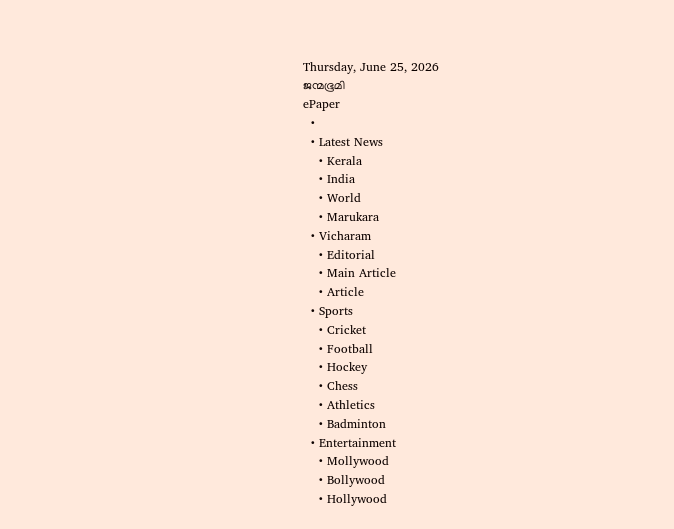Thursday, June 25, 2026
ജന്മഭൂമി
ePaper
  •
  • Latest News
    • Kerala
    • India
    • World
    • Marukara
  • Vicharam
    • Editorial
    • Main Article
    • Article
  • Sports
    • Cricket
    • Football
    • Hockey
    • Chess
    • Athletics
    • Badminton
  • Entertainment
    • Mollywood
    • Bollywood
    • Hollywood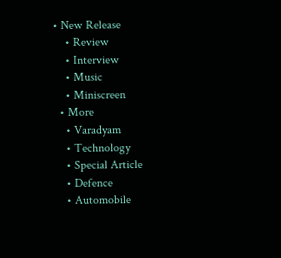• New Release
    • Review
    • Interview
    • Music
    • Miniscreen
  • More
    • Varadyam
    • Technology
    • Special Article
    • Defence
    • Automobile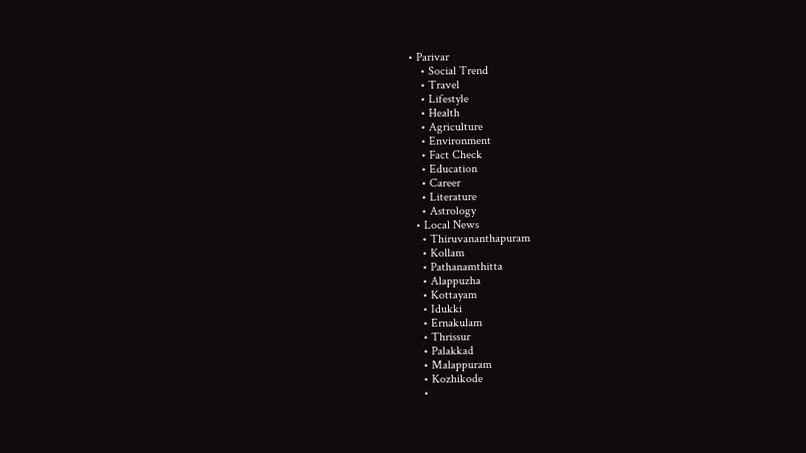• Parivar
    • Social Trend
    • Travel
    • Lifestyle
    • Health
    • Agriculture
    • Environment
    • Fact Check
    • Education
    • Career
    • Literature
    • Astrology
  • Local News
    • Thiruvananthapuram
    • Kollam
    • Pathanamthitta
    • Alappuzha
    • Kottayam
    • Idukki
    • Ernakulam
    • Thrissur
    • Palakkad
    • Malappuram
    • Kozhikode
    •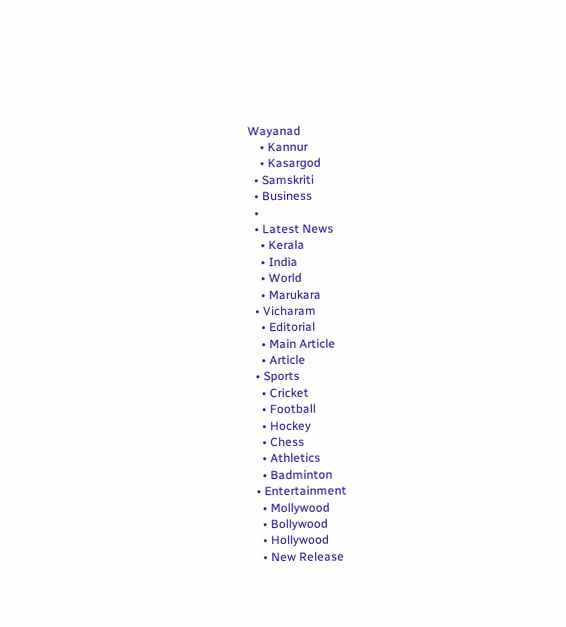Wayanad
    • Kannur
    • Kasargod
  • Samskriti
  • Business
  •
  • Latest News
    • Kerala
    • India
    • World
    • Marukara
  • Vicharam
    • Editorial
    • Main Article
    • Article
  • Sports
    • Cricket
    • Football
    • Hockey
    • Chess
    • Athletics
    • Badminton
  • Entertainment
    • Mollywood
    • Bollywood
    • Hollywood
    • New Release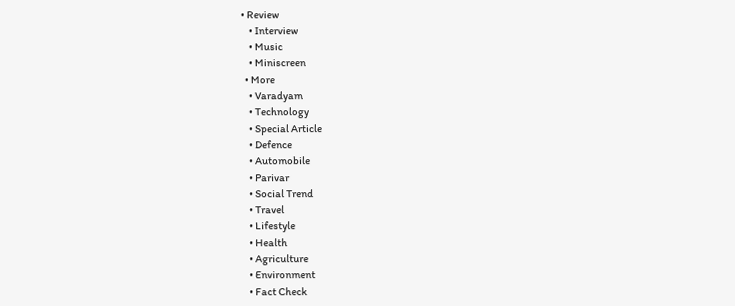• Review
    • Interview
    • Music
    • Miniscreen
  • More
    • Varadyam
    • Technology
    • Special Article
    • Defence
    • Automobile
    • Parivar
    • Social Trend
    • Travel
    • Lifestyle
    • Health
    • Agriculture
    • Environment
    • Fact Check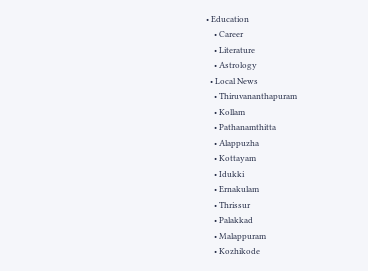• Education
    • Career
    • Literature
    • Astrology
  • Local News
    • Thiruvananthapuram
    • Kollam
    • Pathanamthitta
    • Alappuzha
    • Kottayam
    • Idukki
    • Ernakulam
    • Thrissur
    • Palakkad
    • Malappuram
    • Kozhikode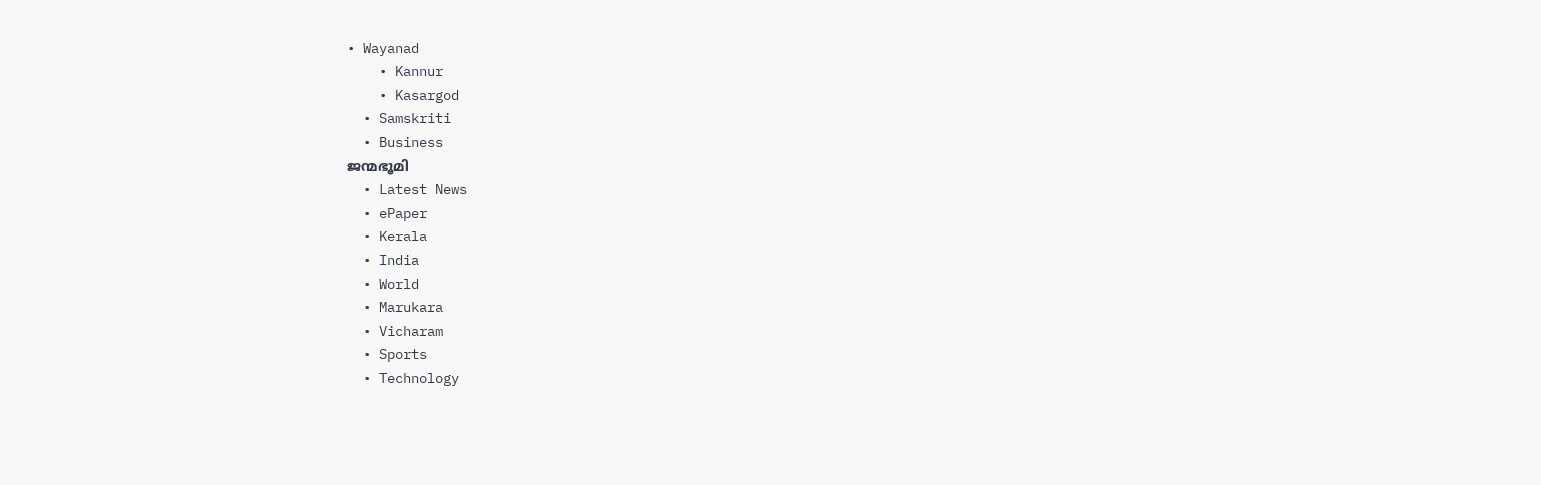• Wayanad
    • Kannur
    • Kasargod
  • Samskriti
  • Business
ജന്മഭൂമി
  • Latest News
  • ePaper
  • Kerala
  • India
  • World
  • Marukara
  • Vicharam
  • Sports
  • Technology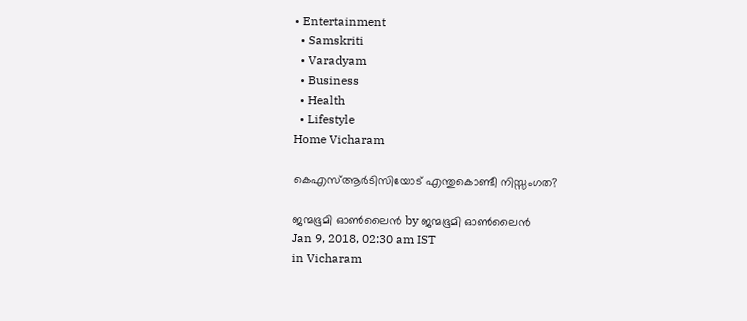• Entertainment
  • Samskriti
  • Varadyam
  • Business
  • Health
  • Lifestyle
Home Vicharam

കെഎസ്ആര്‍ടിസിയോട് എന്തുകൊണ്ടീ നിസ്സംഗത?

ജന്മഭൂമി ഓണ്‍ലൈന്‍ by ജന്മഭൂമി ഓണ്‍ലൈന്‍
Jan 9, 2018, 02:30 am IST
in Vicharam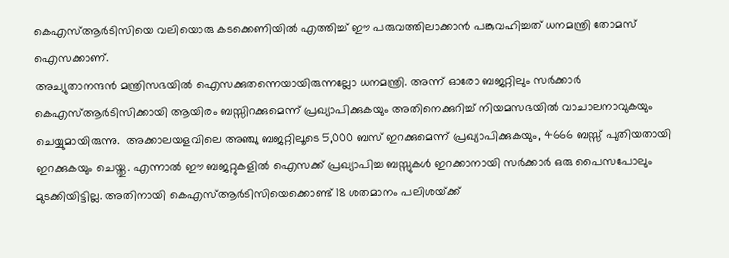കെഎസ്ആര്‍ടിസിയെ വലിയൊരു കടക്കെണിയില്‍ എത്തിച്ച് ഈ പരുവത്തിലാക്കാന്‍ പങ്കുവഹിച്ചത് ധനമന്ത്രി തോമസ് ഐസക്കാണ്.
അച്യുതാനന്ദന്‍ മന്ത്രിസഭയില്‍ ഐസക്കുതന്നെയായിരുന്നല്ലോ ധനമന്ത്രി. അന്ന് ഓരോ ബജറ്റിലും സര്‍ക്കാര്‍ കെഎസ്ആര്‍ടിസിക്കായി ആയിരം ബസ്സിറക്കുമെന്ന് പ്രഖ്യാപിക്കുകയും അതിനെക്കുറിച്ച് നിയമസഭയില്‍ വാചാലനാവുകയും ചെയ്യുമായിരുന്നു.  അക്കാലയളവിലെ അഞ്ചു ബജറ്റിലൂടെ 5,000 ബസ് ഇറക്കുമെന്ന് പ്രഖ്യാപിക്കുകയും, 4666 ബസ്സ് പുതിയതായി ഇറക്കുകയും ചെയ്തു. എന്നാല്‍ ഈ ബജറ്റുകളില്‍ ഐസക്ക് പ്രഖ്യാപിച്ച ബസ്സുകള്‍ ഇറക്കാനായി സര്‍ക്കാര്‍ ഒരു പൈസപോലും മുടക്കിയിട്ടില്ല. അതിനായി കെഎസ്ആര്‍ടിസിയെക്കൊണ്ട് 18 ശതമാനം പലിശയ്‌ക്ക്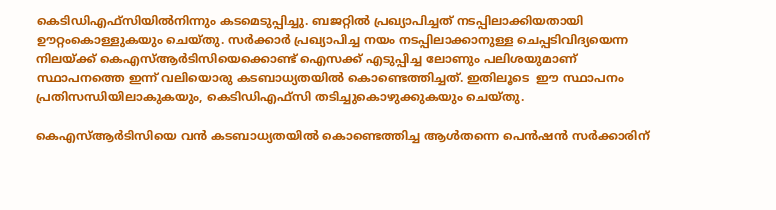കെടിഡിഎഫ്‌സിയില്‍നിന്നും കടമെടുപ്പിച്ചു. ബജറ്റില്‍ പ്രഖ്യാപിച്ചത് നടപ്പിലാക്കിയതായി ഊറ്റംകൊള്ളുകയും ചെയ്തു. സര്‍ക്കാര്‍ പ്രഖ്യാപിച്ച നയം നടപ്പിലാക്കാനുള്ള ചെപ്പടിവിദ്യയെന്ന നിലയ്‌ക്ക് കെഎസ്ആര്‍ടിസിയെക്കൊണ്ട് ഐസക്ക് എടുപ്പിച്ച ലോണും പലിശയുമാണ് സ്ഥാപനത്തെ ഇന്ന് വലിയൊരു കടബാധ്യതയില്‍ കൊണ്ടെത്തിച്ചത്. ഇതിലൂടെ  ഈ സ്ഥാപനം പ്രതിസന്ധിയിലാകുകയും, കെടിഡിഎഫ്‌സി തടിച്ചുകൊഴുക്കുകയും ചെയ്തു.

കെഎസ്ആര്‍ടിസിയെ വന്‍ കടബാധ്യതയില്‍ കൊണ്ടെത്തിച്ച ആള്‍തന്നെ പെന്‍ഷന്‍ സര്‍ക്കാരിന്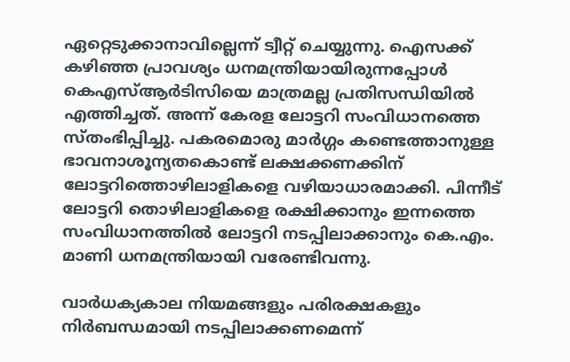ഏറ്റെടുക്കാനാവില്ലെന്ന് ട്വീറ്റ് ചെയ്യുന്നു. ഐസക്ക് കഴിഞ്ഞ പ്രാവശ്യം ധനമന്ത്രിയായിരുന്നപ്പോള്‍ കെഎസ്ആര്‍ടിസിയെ മാത്രമല്ല പ്രതിസന്ധിയില്‍ എത്തിച്ചത്. അന്ന് കേരള ലോട്ടറി സംവിധാനത്തെ സ്തംഭിപ്പിച്ചു. പകരമൊരു മാര്‍ഗ്ഗം കണ്ടെത്താനുള്ള ഭാവനാശൂന്യതകൊണ്ട് ലക്ഷക്കണക്കിന് ലോട്ടറിത്തൊഴിലാളികളെ വഴിയാധാരമാക്കി. പിന്നീട് ലോട്ടറി തൊഴിലാളികളെ രക്ഷിക്കാനും ഇന്നത്തെ സംവിധാനത്തില്‍ ലോട്ടറി നടപ്പിലാക്കാനും കെ.എം. മാണി ധനമന്ത്രിയായി വരേണ്ടിവന്നു.

വാര്‍ധക്യകാല നിയമങ്ങളും പരിരക്ഷകളും നിര്‍ബന്ധമായി നടപ്പിലാക്കണമെന്ന്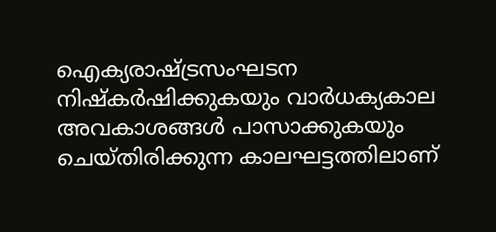ഐക്യരാഷ്‌ട്രസംഘടന നിഷ്‌കര്‍ഷിക്കുകയും വാര്‍ധക്യകാല അവകാശങ്ങള്‍ പാസാക്കുകയും ചെയ്തിരിക്കുന്ന കാലഘട്ടത്തിലാണ്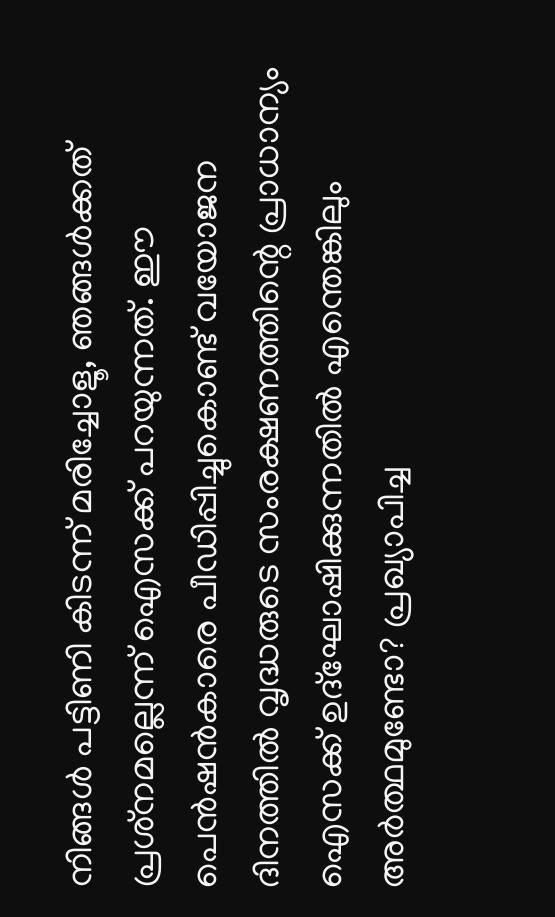നിങ്ങള്‍ പട്ടിണി കിടന്ന് മരിച്ചോളൂ, ഞങ്ങള്‍ക്കത് പ്രശ്‌നമല്ലെന്ന് ഐസക്ക് പറയുന്നത്. ഈ പെന്‍ഷന്‍കാരെ പീഡിപ്പിച്ചുകൊണ്ട് വയോജന ദിനത്തില്‍ വൃദ്ധരുടെ സംരക്ഷണത്തിന്റെ പ്രാധാന്യം ഐസക്ക് ഉദ്‌ഘോഷിക്കുന്നതില്‍ എന്തെങ്കിലും അര്‍ത്ഥമുണ്ടോ? പ്രഖ്യാപിച്ച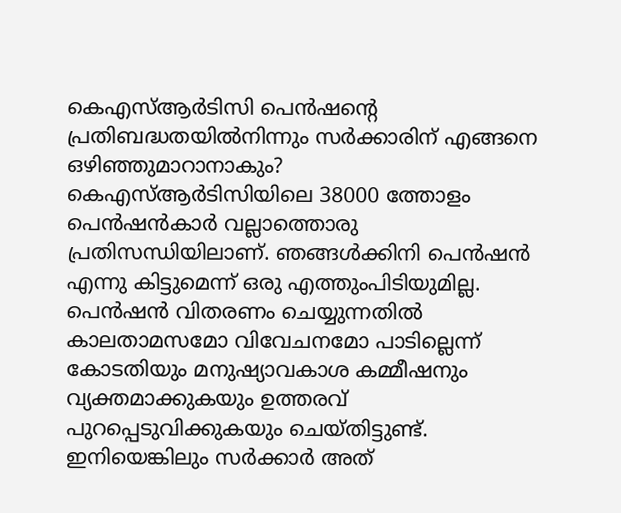കെഎസ്ആര്‍ടിസി പെന്‍ഷന്റെ പ്രതിബദ്ധതയില്‍നിന്നും സര്‍ക്കാരിന് എങ്ങനെ ഒഴിഞ്ഞുമാറാനാകും?
കെഎസ്ആര്‍ടിസിയിലെ 38000 ത്തോളം പെന്‍ഷന്‍കാര്‍ വല്ലാത്തൊരു പ്രതിസന്ധിയിലാണ്. ഞങ്ങള്‍ക്കിനി പെന്‍ഷന്‍ എന്നു കിട്ടുമെന്ന് ഒരു എത്തുംപിടിയുമില്ല. പെന്‍ഷന്‍ വിതരണം ചെയ്യുന്നതില്‍ കാലതാമസമോ വിവേചനമോ പാടില്ലെന്ന് കോടതിയും മനുഷ്യാവകാശ കമ്മീഷനും വ്യക്തമാക്കുകയും ഉത്തരവ് പുറപ്പെടുവിക്കുകയും ചെയ്തിട്ടുണ്ട്. ഇനിയെങ്കിലും സര്‍ക്കാര്‍ അത്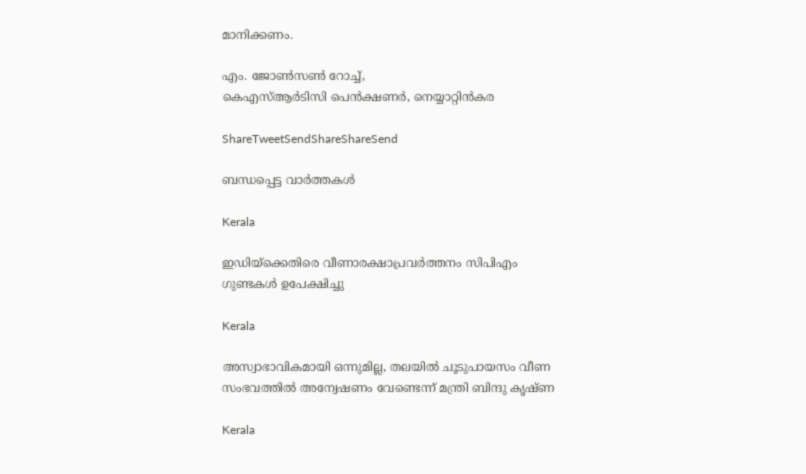മാനിക്കണം.

എം. ജോണ്‍സണ്‍ റോച്ച്,
കെഎസ്ആര്‍ടിസി പെന്‍ക്ഷണര്‍, നെയ്യാറ്റിന്‍കര

ShareTweetSendShareShareSend

ബന്ധപ്പെട്ട വാര്‍ത്തകള്‍

Kerala

ഇഡിയ്‌ക്കെതിരെ വീണാരക്ഷാപ്രവര്‍ത്തനം സിപിഎം ഗുണ്ടകള്‍ ഉപേക്ഷിച്ചു

Kerala

അസ്വാഭാവികമായി ഒന്നുമില്ല, തലയില്‍ ചൂടുപായസം വീണ സംഭവത്തില്‍ അന്വേഷണം വേണ്ടെന്ന് മന്ത്രി ബിന്ദു കൃഷ്ണ

Kerala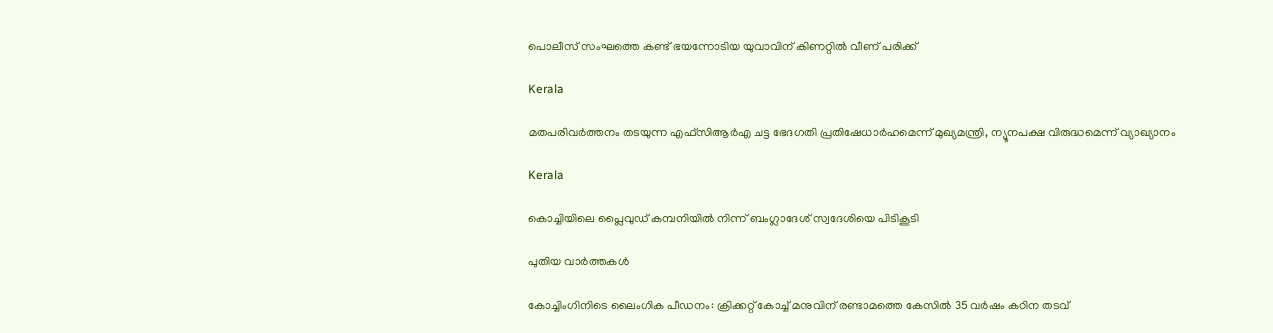പൊലീസ് സംഘത്തെ കണ്ട് ഭയന്നോടിയ യുവാവിന് കിണറ്റില്‍ വീണ് പരിക്ക്

Kerala

മതപരിവര്‍ത്തനം തടയുന്ന എഫ്‌സിആര്‍എ ചട്ട ഭേദഗതി പ്രതിഷേധാര്‍ഹമെന്ന് മുഖ്യമന്ത്രി, ന്യൂനപക്ഷ വിരുദ്ധമെന്ന് വ്യാഖ്യാനം

Kerala

കൊച്ചിയിലെ പ്ലൈവുഡ് കമ്പനിയില്‍ നിന്ന് ബംഗ്ലാദേശ് സ്വദേശിയെ പിടികൂടി

പുതിയ വാര്‍ത്തകള്‍

കോച്ചിംഗിനിടെ ലൈംഗിക പീഡനം: ക്രിക്കറ്റ് കോച്ച് മനുവിന് രണ്ടാമത്തെ കേസില്‍ 35 വര്‍ഷം കഠിന തടവ്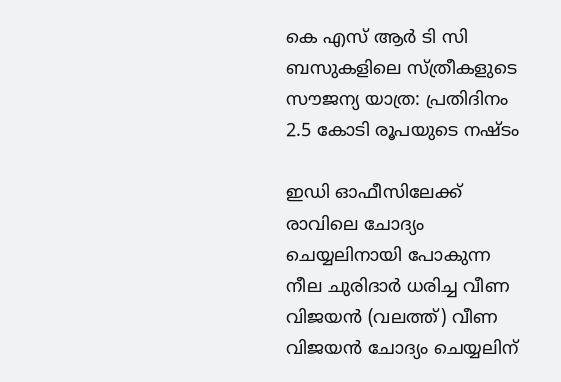കെ എസ് ആര്‍ ടി സി ബസുകളിലെ സ്ത്രീകളുടെ സൗജന്യ യാത്ര: പ്രതിദിനം 2.5 കോടി രൂപയുടെ നഷ്ടം

ഇഡി ഓഫീസിലേക്ക് രാവിലെ ചോദ്യം ചെയ്യലിനായി പോകുന്ന നീല ചുരിദാര്‍ ധരിച്ച വീണ വിജയന്‍ (വലത്ത്) വീണ വിജയന്‍ ചോദ്യം ചെയ്യലിന്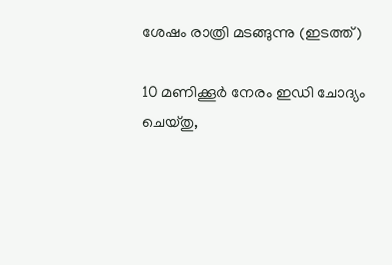ശേഷം രാത്രി മടങ്ങുന്നു (ഇടത്ത്)

10 മണിക്കൂര്‍ നേരം ഇഡി ചോദ്യം ചെയ്തു,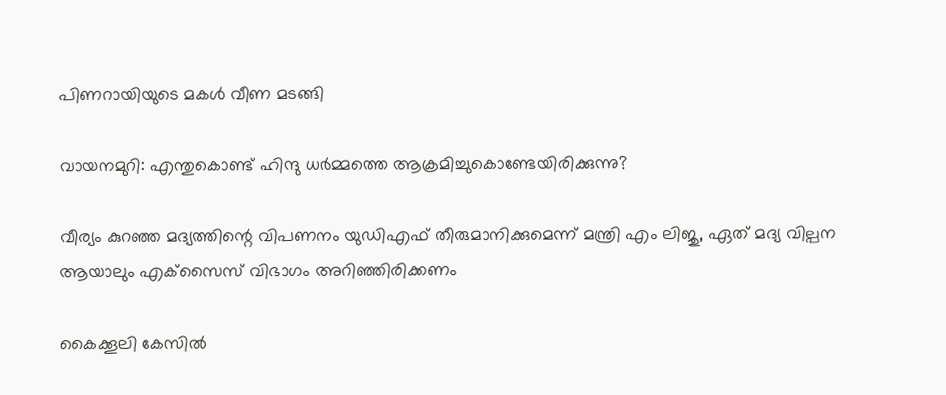പിണറായിയുടെ മകള്‍ വീണ മടങ്ങി

വായനമുറി: എന്തുകൊണ്ട് ഹിന്ദു ധർമ്മത്തെ ആക്രമിച്ചുകൊണ്ടേയിരിക്കുന്നു?

വീര്യം കുറഞ്ഞ മദ്യത്തിന്റെ വിപണനം യുഡിഎഫ് തീരുമാനിക്കുമെന്ന് മന്ത്രി എം ലിജു, ഏത് മദ്യ വില്പന ആയാലും എക്‌സൈസ് വിഭാഗം അറിഞ്ഞിരിക്കണം

കൈക്കൂലി കേസില്‍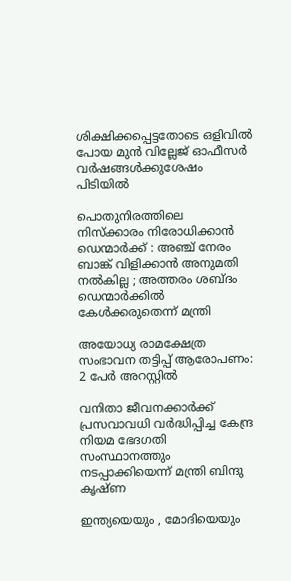ശിക്ഷിക്കപ്പെട്ടതോടെ ഒളിവില്‍ പോയ മുന്‍ വില്ലേജ് ഓഫീസര്‍ വര്‍ഷങ്ങള്‍ക്കുശേഷം പിടിയില്‍

പൊതുനിരത്തിലെ നിസ്ക്കാരം നിരോധിക്കാൻ ഡെന്മാർക്ക് : അഞ്ച് നേരം ബാങ്ക് വിളിക്കാൻ അനുമതി നൽകില്ല ; അത്തരം ശബ്ദം ഡെന്മാർക്കിൽ കേൾക്കരുതെന്ന് മന്ത്രി

അയോധ്യ രാമക്ഷേത്ര സംഭാവന തട്ടിപ്പ് ആരോപണം: 2 പേര്‍ അറസ്റ്റില്‍

വനിതാ ജീവനക്കാര്‍ക്ക് പ്രസവാവധി വര്‍ദ്ധിപ്പിച്ച കേന്ദ്ര നിയമ ഭേദഗതി സംസ്ഥാനത്തും നടപ്പാക്കിയെന്ന് മന്ത്രി ബിന്ദു കൃഷ്ണ

ഇന്ത്യയെയും , മോദിയെയും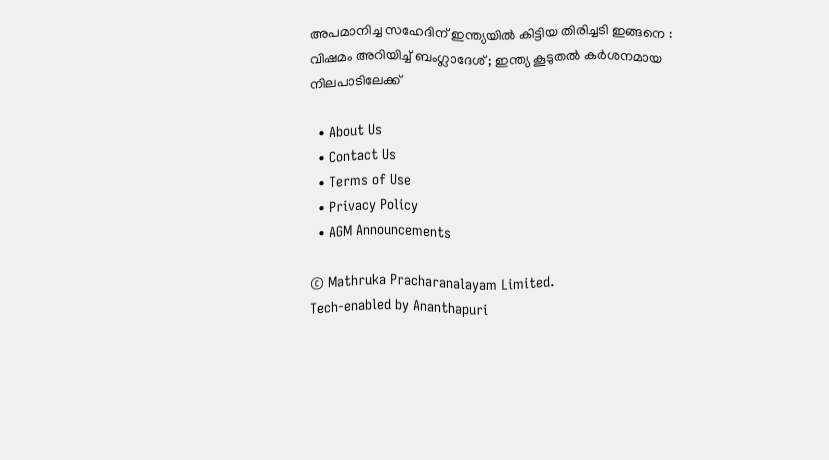അപമാനിച്ച സഹേദിന് ഇന്ത്യയിൽ കിട്ടിയ തിരിച്ചടി ഇങ്ങനെ : വിഷമം അറിയിച്ച് ബംഗ്ലാദേശ് ; ഇന്ത്യ കൂടുതൽ കർശനമായ നിലപാടിലേക്ക്

  • About Us
  • Contact Us
  • Terms of Use
  • Privacy Policy
  • AGM Announcements

© Mathruka Pracharanalayam Limited.
Tech-enabled by Ananthapuri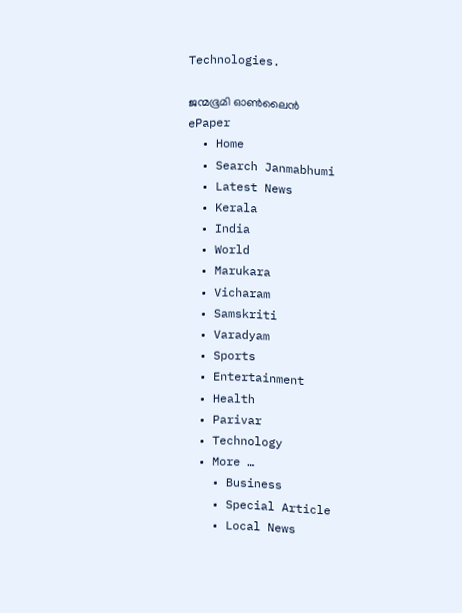Technologies.

ജന്മഭൂമി ഓണ്‍ലൈന്‍
ePaper
  • Home
  • Search Janmabhumi
  • Latest News
  • Kerala
  • India
  • World
  • Marukara
  • Vicharam
  • Samskriti
  • Varadyam
  • Sports
  • Entertainment
  • Health
  • Parivar
  • Technology
  • More …
    • Business
    • Special Article
    • Local News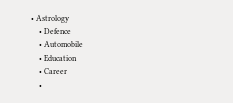• Astrology
    • Defence
    • Automobile
    • Education
    • Career
    •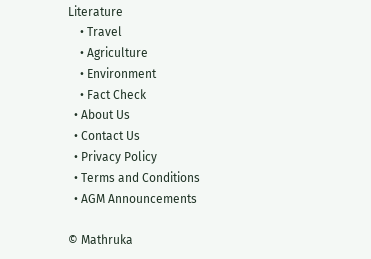Literature
    • Travel
    • Agriculture
    • Environment
    • Fact Check
  • About Us
  • Contact Us
  • Privacy Policy
  • Terms and Conditions
  • AGM Announcements

© Mathruka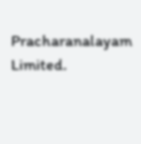Pracharanalayam Limited.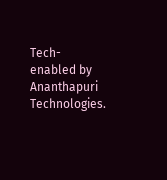Tech-enabled by Ananthapuri Technologies.